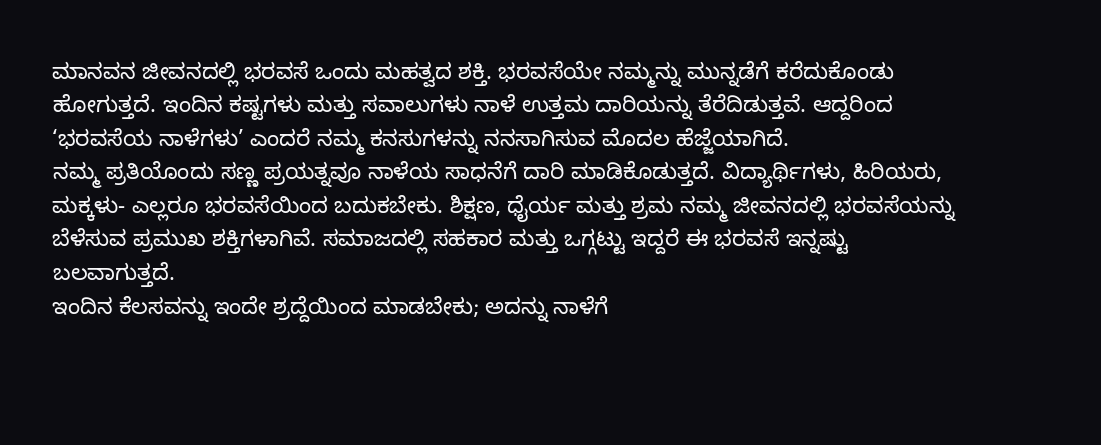ಮಾನವನ ಜೀವನದಲ್ಲಿ ಭರವಸೆ ಒಂದು ಮಹತ್ವದ ಶಕ್ತಿ. ಭರವಸೆಯೇ ನಮ್ಮನ್ನು ಮುನ್ನಡೆಗೆ ಕರೆದುಕೊಂಡು ಹೋಗುತ್ತದೆ. ಇಂದಿನ ಕಷ್ಟಗಳು ಮತ್ತು ಸವಾಲುಗಳು ನಾಳೆ ಉತ್ತಮ ದಾರಿಯನ್ನು ತೆರೆದಿಡುತ್ತವೆ. ಆದ್ದರಿಂದ ‘ಭರವಸೆಯ ನಾಳೆಗಳು’ ಎಂದರೆ ನಮ್ಮ ಕನಸುಗಳನ್ನು ನನಸಾಗಿಸುವ ಮೊದಲ ಹೆಜ್ಜೆಯಾಗಿದೆ.
ನಮ್ಮ ಪ್ರತಿಯೊಂದು ಸಣ್ಣ ಪ್ರಯತ್ನವೂ ನಾಳೆಯ ಸಾಧನೆಗೆ ದಾರಿ ಮಾಡಿಕೊಡುತ್ತದೆ. ವಿದ್ಯಾರ್ಥಿಗಳು, ಹಿರಿಯರು, ಮಕ್ಕಳು- ಎಲ್ಲರೂ ಭರವಸೆಯಿಂದ ಬದುಕಬೇಕು. ಶಿಕ್ಷಣ, ಧೈರ್ಯ ಮತ್ತು ಶ್ರಮ ನಮ್ಮ ಜೀವನದಲ್ಲಿ ಭರವಸೆಯನ್ನು ಬೆಳೆಸುವ ಪ್ರಮುಖ ಶಕ್ತಿಗಳಾಗಿವೆ. ಸಮಾಜದಲ್ಲಿ ಸಹಕಾರ ಮತ್ತು ಒಗ್ಗಟ್ಟು ಇದ್ದರೆ ಈ ಭರವಸೆ ಇನ್ನಷ್ಟು ಬಲವಾಗುತ್ತದೆ.
ಇಂದಿನ ಕೆಲಸವನ್ನು ಇಂದೇ ಶ್ರದ್ದೆಯಿಂದ ಮಾಡಬೇಕು; ಅದನ್ನು ನಾಳೆಗೆ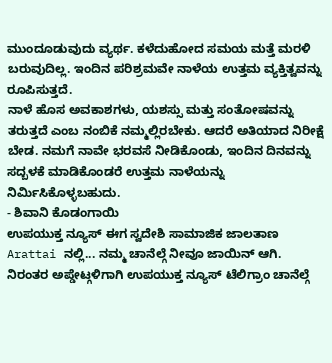ಮುಂದೂಡುವುದು ವ್ಯರ್ಥ. ಕಳೆದುಹೋದ ಸಮಯ ಮತ್ತೆ ಮರಳಿ ಬರುವುದಿಲ್ಲ. ಇಂದಿನ ಪರಿಶ್ರಮವೇ ನಾಳೆಯ ಉತ್ತಮ ವ್ಯಕ್ತಿತ್ವವನ್ನು ರೂಪಿಸುತ್ತದೆ.
ನಾಳೆ ಹೊಸ ಅವಕಾಶಗಳು, ಯಶಸ್ಸು ಮತ್ತು ಸಂತೋಷವನ್ನು ತರುತ್ತದೆ ಎಂಬ ನಂಬಿಕೆ ನಮ್ಮಲ್ಲಿರಬೇಕು. ಆದರೆ ಅತಿಯಾದ ನಿರೀಕ್ಷೆ ಬೇಡ. ನಮಗೆ ನಾವೇ ಭರವಸೆ ನೀಡಿಕೊಂಡು, ಇಂದಿನ ದಿನವನ್ನು ಸದ್ಬಳಕೆ ಮಾಡಿಕೊಂಡರೆ ಉತ್ತಮ ನಾಳೆಯನ್ನು ನಿರ್ಮಿಸಿಕೊಳ್ಳಬಹುದು.
- ಶಿವಾನಿ ಕೊಡಂಗಾಯಿ
ಉಪಯುಕ್ತ ನ್ಯೂಸ್ ಈಗ ಸ್ವದೇಶಿ ಸಾಮಾಜಿಕ ಜಾಲತಾಣ Arattai ನಲ್ಲಿ... ನಮ್ಮ ಚಾನೆಲ್ಗೆ ನೀವೂ ಜಾಯಿನ್ ಆಗಿ.
ನಿರಂತರ ಅಪ್ಡೇಟ್ಗಳಿಗಾಗಿ ಉಪಯುಕ್ತ ನ್ಯೂಸ್ ಟೆಲಿಗ್ರಾಂ ಚಾನೆಲ್ಗೆ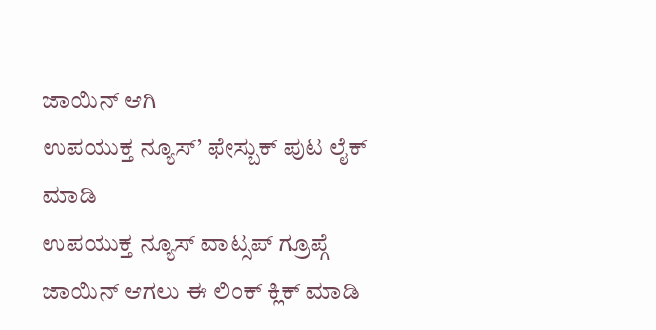ಜಾಯಿನ್ ಆಗಿ
ಉಪಯುಕ್ತ ನ್ಯೂಸ್’ ಫೇಸ್ಬುಕ್ ಪುಟ ಲೈಕ್ ಮಾಡಿ
ಉಪಯುಕ್ತ ನ್ಯೂಸ್ ವಾಟ್ಸಪ್ ಗ್ರೂಪ್ಗೆ ಜಾಯಿನ್ ಆಗಲು ಈ ಲಿಂಕ್ ಕ್ಲಿಕ್ ಮಾಡಿ